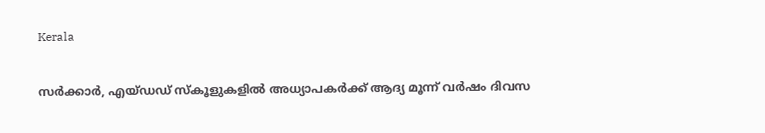Kerala

സർക്കാർ, എയ്ഡഡ് സ്‌കൂളുകളിൽ അധ്യാപകർക്ക് ആദ്യ മൂന്ന് വർഷം ദിവസ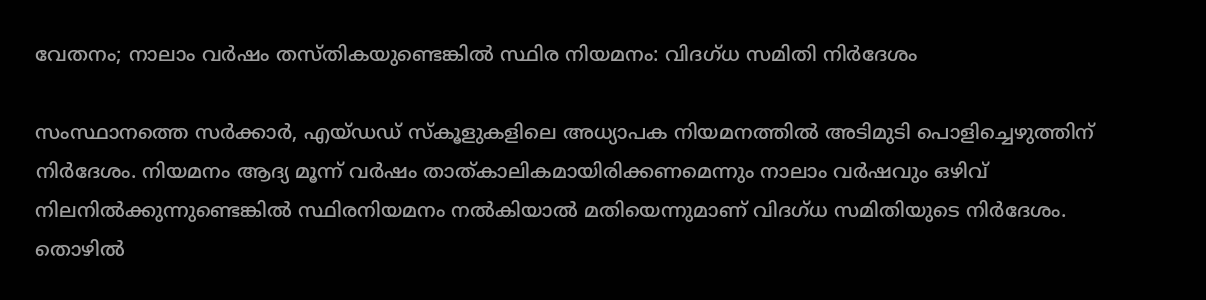വേതനം; നാലാം വർഷം തസ്തികയുണ്ടെങ്കിൽ സ്ഥിര നിയമനം: വിദഗ്ധ സമിതി നിര്‍ദേശം

സംസ്ഥാനത്തെ സർക്കാർ, എയ്ഡഡ് സ്‌കൂളുകളിലെ അധ്യാപക നിയമനത്തിൽ അടിമുടി പൊളിച്ചെഴുത്തിന് നിർദേശം. നിയമനം ആദ്യ മൂന്ന് വർഷം താത്കാലികമായിരിക്കണമെന്നും നാലാം വർഷവും ഒഴിവ് നിലനിൽക്കുന്നുണ്ടെങ്കിൽ സ്ഥിരനിയമനം നൽകിയാൽ മതിയെന്നുമാണ് വിദഗ്ധ സമിതിയുടെ നിർദേശം. തൊഴിൽ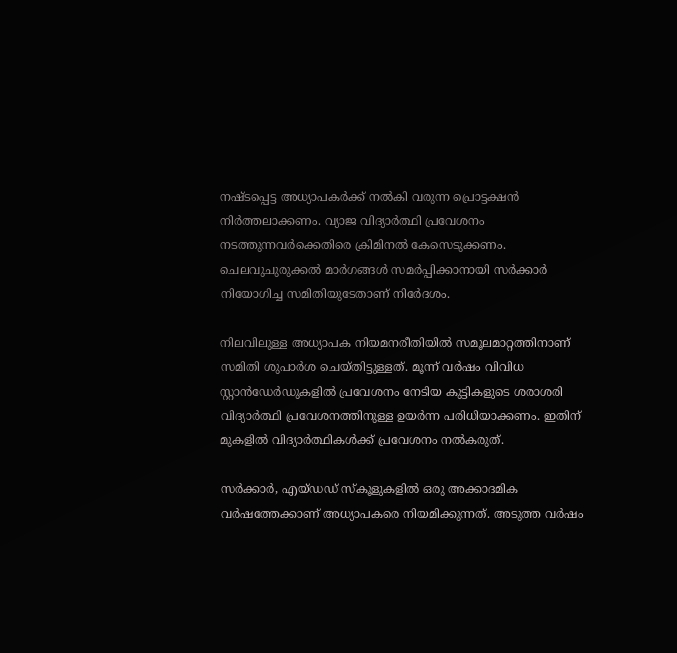നഷ്ടപ്പെട്ട അധ്യാപകർക്ക് നൽകി വരുന്ന പ്രൊട്ടക്ഷൻ നിർത്തലാക്കണം. വ്യാജ വിദ്യാർത്ഥി പ്രവേശനം നടത്തുന്നവർക്കെതിരെ ക്രിമിനൽ കേസെടുക്കണം. ചെലവുചുരുക്കൽ മാർഗങ്ങൾ സമർപ്പിക്കാനായി സർക്കാർ നിയോഗിച്ച സമിതിയുടേതാണ് നിർേദശം.

നിലവിലുള്ള അധ്യാപക നിയമനരീതിയിൽ സമൂലമാറ്റത്തിനാണ് സമിതി ശുപാർശ ചെയ്തിട്ടുള്ളത്. മൂന്ന് വർഷം വിവിധ സ്റ്റാൻഡേർഡുകളിൽ പ്രവേശനം നേടിയ കുട്ടികളുടെ ശരാശരി വിദ്യാർത്ഥി പ്രവേശനത്തിനുള്ള ഉയർന്ന പരിധിയാക്കണം. ഇതിന് മുകളിൽ വിദ്യാർത്ഥികൾക്ക് പ്രവേശനം നൽകരുത്.

സർക്കാർ, എയ്ഡഡ് സ്‌കൂളുകളിൽ ഒരു അക്കാദമിക വർഷത്തേക്കാണ് അധ്യാപകരെ നിയമിക്കുന്നത്. അടുത്ത വർഷം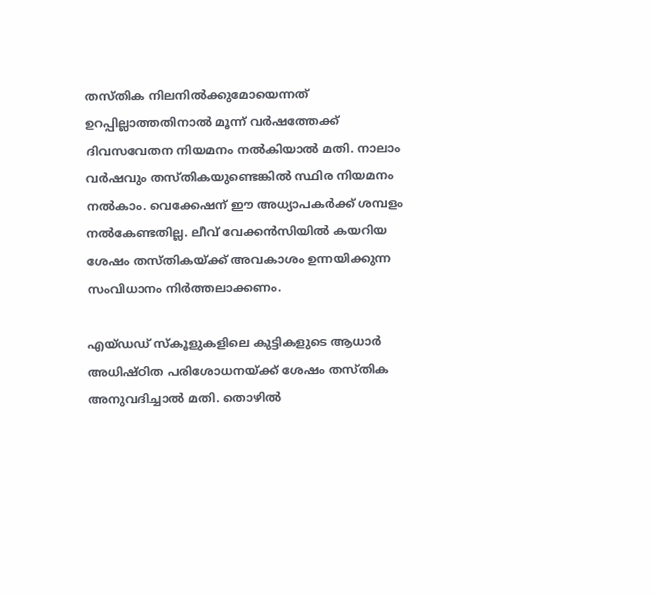തസ്തിക നിലനിൽക്കുമോയെന്നത് ഉറപ്പില്ലാത്തതിനാൽ മൂന്ന് വർഷത്തേക്ക് ദിവസവേതന നിയമനം നൽകിയാൽ മതി. നാലാം വർഷവും തസ്തികയുണ്ടെങ്കിൽ സ്ഥിര നിയമനം നൽകാം. വെക്കേഷന് ഈ അധ്യാപകർക്ക് ശമ്പളം നൽകേണ്ടതില്ല. ലീവ് വേക്കൻസിയിൽ കയറിയ ശേഷം തസ്തികയ്ക്ക് അവകാശം ഉന്നയിക്കുന്ന സംവിധാനം നിർത്തലാക്കണം.

എയ്ഡഡ് സ്‌കൂളുകളിലെ കുട്ടികളുടെ ആധാർ അധിഷ്ഠിത പരിശോധനയ്ക്ക് ശേഷം തസ്തിക അനുവദിച്ചാൽ മതി. തൊഴിൽ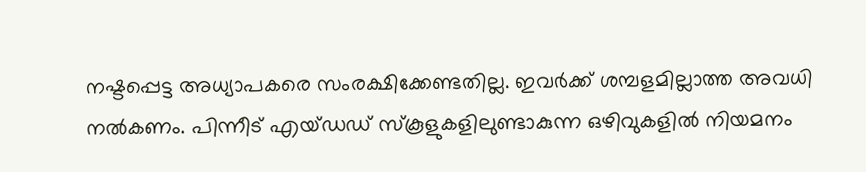നഷ്ടപ്പെട്ട അധ്യാപകരെ സംരക്ഷിക്കേണ്ടതില്ല. ഇവർക്ക് ശമ്പളമില്ലാത്ത അവധി നൽകണം. പിന്നീട് എയ്ഡഡ് സ്‌കൂളുകളിലുണ്ടാകുന്ന ഒഴിവുകളിൽ നിയമനം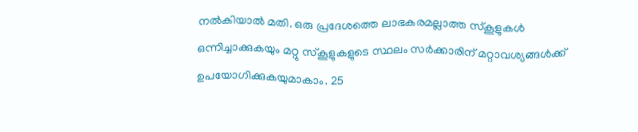നൽകിയാൽ മതി. ഒരു പ്രദേശത്തെ ലാഭകരമല്ലാത്ത സ്‌കൂളുകൾ ഒന്നിച്ചാക്കുകയും മറ്റു സ്‌കൂളുകളുടെ സ്ഥലം സർക്കാരിന് മറ്റാവശ്യങ്ങൾക്ക് ഉപയോഗിക്കുകയുമാകാം. 25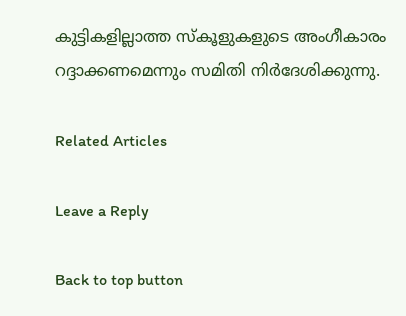കുട്ടികളില്ലാത്ത സ്‌കൂളുകളുടെ അംഗീകാരം റദ്ദാക്കണമെന്നും സമിതി നിർദേശിക്കുന്നു.

Related Articles

Leave a Reply

Back to top button